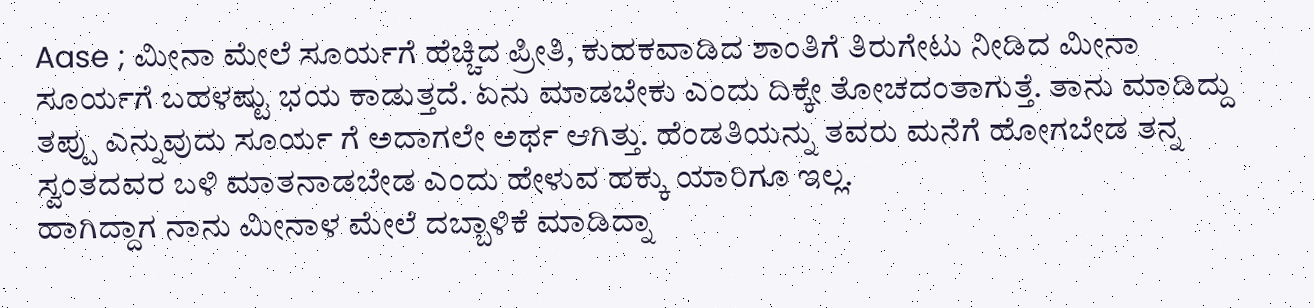Aase ; ಮೀನಾ ಮೇಲೆ ಸೂರ್ಯಗೆ ಹೆಚ್ಚಿದ ಪ್ರೀತಿ, ಕುಹಕವಾಡಿದ ಶಾಂತಿಗೆ ತಿರುಗೇಟು ನೀಡಿದ ಮೀನಾ
ಸೂರ್ಯಗೆ ಬಹಳಷ್ಟು ಭಯ ಕಾಡುತ್ತದೆ. ಏನು ಮಾಡಬೇಕು ಎಂದು ದಿಕ್ಕೇ ತೋಚದಂತಾಗುತ್ತೆ. ತಾನು ಮಾಡಿದ್ದು ತಪ್ಪು ಎನ್ನುವುದು ಸೂರ್ಯ ಗೆ ಅದಾಗಲೇ ಅರ್ಥ ಆಗಿತ್ತು. ಹೆಂಡತಿಯನ್ನು ತವರು ಮನೆಗೆ ಹೋಗಬೇಡ ತನ್ನ ಸ್ವಂತದವರ ಬಳಿ ಮಾತನಾಡಬೇಡ ಎಂದು ಹೇಳುವ ಹಕ್ಕು ಯಾರಿಗೂ ಇಲ್ಲ.
ಹಾಗಿದ್ದಾಗ ನಾನು ಮೀನಾಳ ಮೇಲೆ ದಬ್ಬಾಳಿಕೆ ಮಾಡಿದ್ನಾ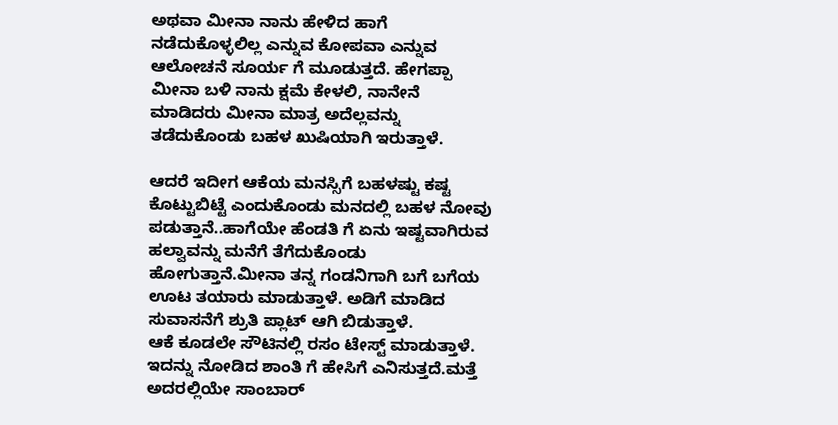ಅಥವಾ ಮೀನಾ ನಾನು ಹೇಳಿದ ಹಾಗೆ ನಡೆದುಕೊಳ್ಳಲಿಲ್ಲ ಎನ್ನುವ ಕೋಪವಾ ಎನ್ನುವ ಆಲೋಚನೆ ಸೂರ್ಯ ಗೆ ಮೂಡುತ್ತದೆ. ಹೇಗಪ್ಪಾ ಮೀನಾ ಬಳಿ ನಾನು ಕ್ಷಮೆ ಕೇಳಲಿ, ನಾನೇನೆ ಮಾಡಿದರು ಮೀನಾ ಮಾತ್ರ ಅದೆಲ್ಲವನ್ನು ತಡೆದುಕೊಂಡು ಬಹಳ ಖುಷಿಯಾಗಿ ಇರುತ್ತಾಳೆ.

ಆದರೆ ಇದೀಗ ಆಕೆಯ ಮನಸ್ಸಿಗೆ ಬಹಳಷ್ಟು ಕಷ್ಟ ಕೊಟ್ಟುಬಿಟ್ಟೆ ಎಂದುಕೊಂಡು ಮನದಲ್ಲಿ ಬಹಳ ನೋವು ಪಡುತ್ತಾನೆ..ಹಾಗೆಯೇ ಹೆಂಡತಿ ಗೆ ಏನು ಇಷ್ಟವಾಗಿರುವ ಹಲ್ವಾವನ್ನು ಮನೆಗೆ ತೆಗೆದುಕೊಂಡು ಹೋಗುತ್ತಾನೆ.ಮೀನಾ ತನ್ನ ಗಂಡನಿಗಾಗಿ ಬಗೆ ಬಗೆಯ ಊಟ ತಯಾರು ಮಾಡುತ್ತಾಳೆ. ಅಡಿಗೆ ಮಾಡಿದ ಸುವಾಸನೆಗೆ ಶ್ರುತಿ ಪ್ಲಾಟ್ ಆಗಿ ಬಿಡುತ್ತಾಳೆ.
ಆಕೆ ಕೂಡಲೇ ಸೌಟಿನಲ್ಲಿ ರಸಂ ಟೇಸ್ಟ್ ಮಾಡುತ್ತಾಳೆ. ಇದನ್ನು ನೋಡಿದ ಶಾಂತಿ ಗೆ ಹೇಸಿಗೆ ಎನಿಸುತ್ತದೆ.ಮತ್ತೆ ಅದರಲ್ಲಿಯೇ ಸಾಂಬಾರ್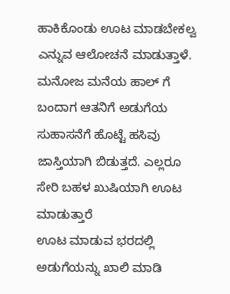ಹಾಕಿಕೊಂಡು ಊಟ ಮಾಡಬೇಕಲ್ವ ಎನ್ನುವ ಆಲೋಚನೆ ಮಾಡುತ್ತಾಳೆ. ಮನೋಜ ಮನೆಯ ಹಾಲ್ ಗೆ ಬಂದಾಗ ಆತನಿಗೆ ಅಡುಗೆಯ ಸುಹಾಸನೆಗೆ ಹೊಟ್ಟೆ ಹಸಿವು ಜಾಸ್ತಿಯಾಗಿ ಬಿಡುತ್ತದೆ. ಎಲ್ಲರೂ ಸೇರಿ ಬಹಳ ಖುಷಿಯಾಗಿ ಊಟ ಮಾಡುತ್ತಾರೆ
ಊಟ ಮಾಡುವ ಭರದಲ್ಲಿ ಅಡುಗೆಯನ್ನು ಖಾಲಿ ಮಾಡಿ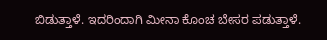ಬಿಡುತ್ತಾಳೆ. ಇದರಿಂದಾಗಿ ಮೀನಾ ಕೊಂಚ ಬೇಸರ ಪಡುತ್ತಾಳೆ.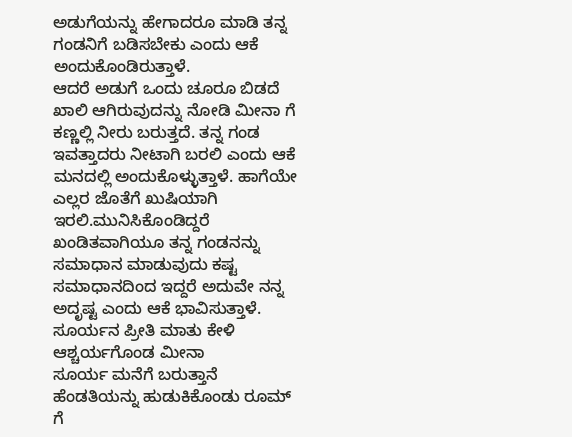ಅಡುಗೆಯನ್ನು ಹೇಗಾದರೂ ಮಾಡಿ ತನ್ನ ಗಂಡನಿಗೆ ಬಡಿಸಬೇಕು ಎಂದು ಆಕೆ ಅಂದುಕೊಂಡಿರುತ್ತಾಳೆ.
ಆದರೆ ಅಡುಗೆ ಒಂದು ಚೂರೂ ಬಿಡದೆ ಖಾಲಿ ಆಗಿರುವುದನ್ನು ನೋಡಿ ಮೀನಾ ಗೆ ಕಣ್ಣಲ್ಲಿ ನೀರು ಬರುತ್ತದೆ. ತನ್ನ ಗಂಡ ಇವತ್ತಾದರು ನೀಟಾಗಿ ಬರಲಿ ಎಂದು ಆಕೆ ಮನದಲ್ಲಿ ಅಂದುಕೊಳ್ಳುತ್ತಾಳೆ. ಹಾಗೆಯೇ ಎಲ್ಲರ ಜೊತೆಗೆ ಖುಷಿಯಾಗಿ ಇರಲಿ.ಮುನಿಸಿಕೊಂಡಿದ್ದರೆ ಖಂಡಿತವಾಗಿಯೂ ತನ್ನ ಗಂಡನನ್ನು ಸಮಾಧಾನ ಮಾಡುವುದು ಕಷ್ಟ ಸಮಾಧಾನದಿಂದ ಇದ್ದರೆ ಅದುವೇ ನನ್ನ ಅದೃಷ್ಟ ಎಂದು ಆಕೆ ಭಾವಿಸುತ್ತಾಳೆ.
ಸೂರ್ಯನ ಪ್ರೀತಿ ಮಾತು ಕೇಳಿ ಆಶ್ಚರ್ಯಗೊಂಡ ಮೀನಾ
ಸೂರ್ಯ ಮನೆಗೆ ಬರುತ್ತಾನೆ ಹೆಂಡತಿಯನ್ನು ಹುಡುಕಿಕೊಂಡು ರೂಮ್ ಗೆ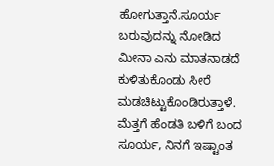ಹೋಗುತ್ತಾನೆ.ಸೂರ್ಯ ಬರುವುದನ್ನು ನೋಡಿದ ಮೀನಾ ಎನು ಮಾತನಾಡದೆ ಕುಳಿತುಕೊಂಡು ಸೀರೆ ಮಡಚಿಟ್ಟುಕೊಂಡಿರುತ್ತಾಳೆ. ಮೆತ್ತಗೆ ಹೆಂಡತಿ ಬಳಿಗೆ ಬಂದ ಸೂರ್ಯ, ನಿನಗೆ ಇಷ್ಟಾಂತ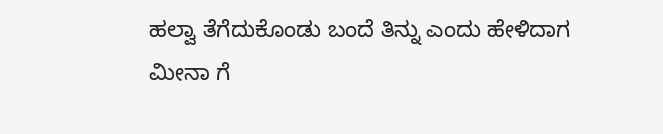ಹಲ್ವಾ ತೆಗೆದುಕೊಂಡು ಬಂದೆ ತಿನ್ನು ಎಂದು ಹೇಳಿದಾಗ ಮೀನಾ ಗೆ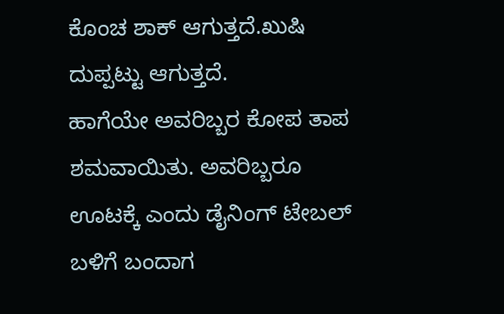ಕೊಂಚ ಶಾಕ್ ಆಗುತ್ತದೆ.ಖುಷಿ ದುಪ್ಪಟ್ಟು ಆಗುತ್ತದೆ.
ಹಾಗೆಯೇ ಅವರಿಬ್ಬರ ಕೋಪ ತಾಪ ಶಮವಾಯಿತು. ಅವರಿಬ್ಬರೂ ಊಟಕ್ಕೆ ಎಂದು ಡೈನಿಂಗ್ ಟೇಬಲ್ ಬಳಿಗೆ ಬಂದಾಗ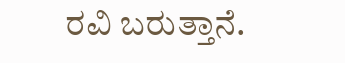ರವಿ ಬರುತ್ತಾನೆ.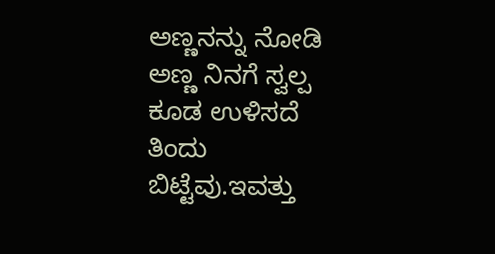ಅಣ್ಣನನ್ನು ನೋಡಿ ಅಣ್ಣ ನಿನಗೆ ಸ್ವಲ್ಪ ಕೂಡ ಉಳಿಸದೆ ತಿಂದು ಬಿಟ್ಟೆವು.ಇವತ್ತು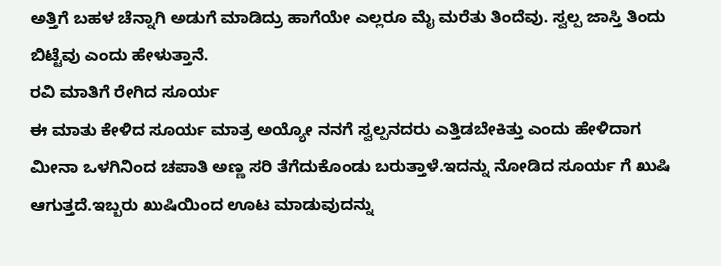ಅತ್ತಿಗೆ ಬಹಳ ಚೆನ್ನಾಗಿ ಅಡುಗೆ ಮಾಡಿದ್ರು ಹಾಗೆಯೇ ಎಲ್ಲರೂ ಮೈ ಮರೆತು ತಿಂದೆವು. ಸ್ವಲ್ಪ ಜಾಸ್ತಿ ತಿಂದು ಬಿಟ್ಟೆವು ಎಂದು ಹೇಳುತ್ತಾನೆ.
ರವಿ ಮಾತಿಗೆ ರೇಗಿದ ಸೂರ್ಯ
ಈ ಮಾತು ಕೇಳಿದ ಸೂರ್ಯ ಮಾತ್ರ ಅಯ್ಯೋ ನನಗೆ ಸ್ವಲ್ಪನದರು ಎತ್ತಿಡಬೇಕಿತ್ತು ಎಂದು ಹೇಳಿದಾಗ ಮೀನಾ ಒಳಗಿನಿಂದ ಚಪಾತಿ ಅಣ್ಣ ಸರಿ ತೆಗೆದುಕೊಂಡು ಬರುತ್ತಾಳೆ.ಇದನ್ನು ನೋಡಿದ ಸೂರ್ಯ ಗೆ ಖುಷಿ ಆಗುತ್ತದೆ.ಇಬ್ಬರು ಖುಷಿಯಿಂದ ಊಟ ಮಾಡುವುದನ್ನು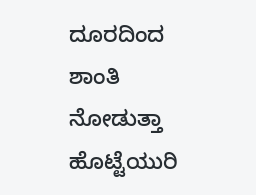ದೂರದಿಂದ ಶಾಂತಿ ನೋಡುತ್ತಾ ಹೊಟ್ಟೆಯುರಿ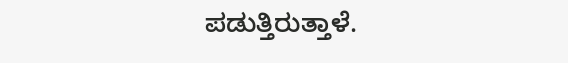ಪಡುತ್ತಿರುತ್ತಾಳೆ.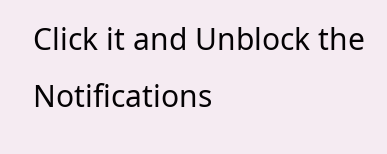Click it and Unblock the Notifications